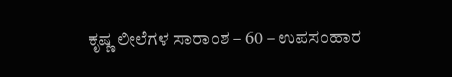ಕೃಷ್ಣ ಲೀಲೆಗಳ ಸಾರಾಂಶ – 60 – ಉಪಸಂಹಾರ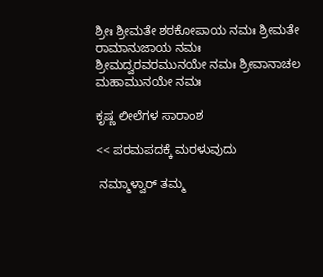ಶ್ರೀಃ ಶ್ರೀಮತೇ ಶಠಕೋಪಾಯ ನಮಃ ಶ್ರೀಮತೇ ರಾಮಾನುಜಾಯ ನಮಃ ಶ್ರೀಮದ್ವರವರಮುನಯೇ ನಮಃ ಶ್ರೀವಾನಾಚಲ ಮಹಾಮುನಯೇ ನಮಃ

ಕೃಷ್ಣ ಲೀಲೆಗಳ ಸಾರಾಂಶ

<< ಪರಮಪದಕ್ಕೆ ಮರಳುವುದು

 ನಮ್ಮಾಳ್ವಾರ್ ತಮ್ಮ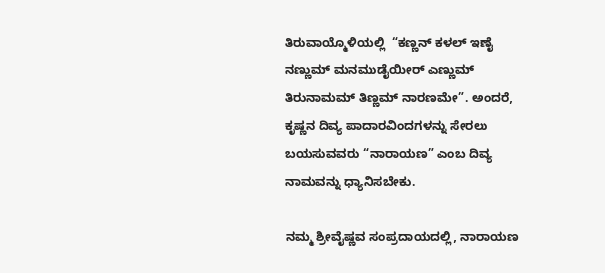ತಿರುವಾಯ್ಮೊಳಿಯಲ್ಲಿ  “ಕಣ್ಣನ್ ಕಳಲ್ ಇಣೈ  ನಣ್ಣುಮ್ ಮನಮುಡೈಯೀರ್ ಎಣ್ಣುಮ್ ತಿರುನಾಮಮ್ ತಿಣ್ಣಮ್ ನಾರಣಮೇ”. ಅಂದರೆ, ಕೃಷ್ಣನ ದಿವ್ಯ ಪಾದಾರವಿಂದಗಳನ್ನು ಸೇರಲು ಬಯಸುವವರು “ನಾರಾಯಣ” ಎಂಬ ದಿವ್ಯ ನಾಮವನ್ನು ಧ್ಯಾನಿಸಬೇಕು.

ನಮ್ಮ ಶ್ರೀವೈಷ್ಣವ ಸಂಪ್ರದಾಯದಲ್ಲಿ, ನಾರಾಯಣ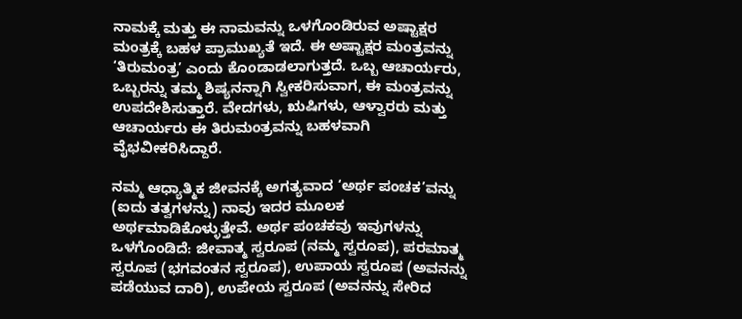ನಾಮಕ್ಕೆ ಮತ್ತು ಈ ನಾಮವನ್ನು ಒಳಗೊಂಡಿರುವ ಅಷ್ಟಾಕ್ಷರ ಮಂತ್ರಕ್ಕೆ ಬಹಳ ಪ್ರಾಮುಖ್ಯತೆ ಇದೆ. ಈ ಅಷ್ಟಾಕ್ಷರ ಮಂತ್ರವನ್ನು ‘ತಿರುಮಂತ್ರ’ ಎಂದು ಕೊಂಡಾಡಲಾಗುತ್ತದೆ. ಒಬ್ಬ ಆಚಾರ್ಯರು, ಒಬ್ಬರನ್ನು ತಮ್ಮ ಶಿಷ್ಯನನ್ನಾಗಿ ಸ್ವೀಕರಿಸುವಾಗ, ಈ ಮಂತ್ರವನ್ನು ಉಪದೇಶಿಸುತ್ತಾರೆ. ವೇದಗಳು, ಋಷಿಗಳು, ಆಳ್ವಾರರು ಮತ್ತು ಆಚಾರ್ಯರು ಈ ತಿರುಮಂತ್ರವನ್ನು ಬಹಳವಾಗಿ ವೈಭವೀಕರಿಸಿದ್ದಾರೆ.

ನಮ್ಮ ಆಧ್ಯಾತ್ಮಿಕ ಜೀವನಕ್ಕೆ ಅಗತ್ಯವಾದ ‘ಅರ್ಥ ಪಂಚಕ’ವನ್ನು (ಐದು ತತ್ವಗಳನ್ನು) ನಾವು ಇದರ ಮೂಲಕ ಅರ್ಥಮಾಡಿಕೊಳ್ಳುತ್ತೇವೆ. ಅರ್ಥ ಪಂಚಕವು ಇವುಗಳನ್ನು ಒಳಗೊಂಡಿದೆ: ಜೀವಾತ್ಮ ಸ್ವರೂಪ (ನಮ್ಮ ಸ್ವರೂಪ), ಪರಮಾತ್ಮ ಸ್ವರೂಪ (ಭಗವಂತನ ಸ್ವರೂಪ), ಉಪಾಯ ಸ್ವರೂಪ (ಅವನನ್ನು ಪಡೆಯುವ ದಾರಿ), ಉಪೇಯ ಸ್ವರೂಪ (ಅವನನ್ನು ಸೇರಿದ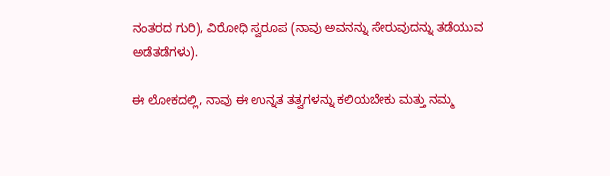ನಂತರದ ಗುರಿ), ವಿರೋಧಿ ಸ್ವರೂಪ (ನಾವು ಅವನನ್ನು ಸೇರುವುದನ್ನು ತಡೆಯುವ ಅಡೆತಡೆಗಳು).

ಈ ಲೋಕದಲ್ಲಿ, ನಾವು ಈ ಉನ್ನತ ತತ್ವಗಳನ್ನು ಕಲಿಯಬೇಕು ಮತ್ತು ನಮ್ಮ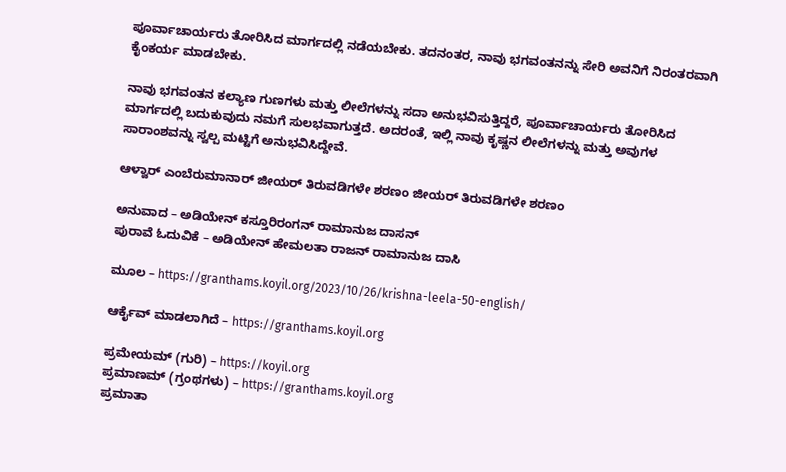ಪೂರ್ವಾಚಾರ್ಯರು ತೋರಿಸಿದ ಮಾರ್ಗದಲ್ಲಿ ನಡೆಯಬೇಕು. ತದನಂತರ, ನಾವು ಭಗವಂತನನ್ನು ಸೇರಿ ಅವನಿಗೆ ನಿರಂತರವಾಗಿ ಕೈಂಕರ್ಯ ಮಾಡಬೇಕು.

ನಾವು ಭಗವಂತನ ಕಲ್ಯಾಣ ಗುಣಗಳು ಮತ್ತು ಲೀಲೆಗಳನ್ನು ಸದಾ ಅನುಭವಿಸುತ್ತಿದ್ದರೆ, ಪೂರ್ವಾಚಾರ್ಯರು ತೋರಿಸಿದ ಮಾರ್ಗದಲ್ಲಿ ಬದುಕುವುದು ನಮಗೆ ಸುಲಭವಾಗುತ್ತದೆ. ಅದರಂತೆ, ಇಲ್ಲಿ ನಾವು ಕೃಷ್ಣನ ಲೀಲೆಗಳನ್ನು ಮತ್ತು ಅವುಗಳ ಸಾರಾಂಶವನ್ನು ಸ್ವಲ್ಪ ಮಟ್ಟಿಗೆ ಅನುಭವಿಸಿದ್ದೇವೆ.

ಆಳ್ವಾರ್ ಎಂಬೆರುಮಾನಾರ್ ಜೀಯರ್ ತಿರುವಡಿಗಳೇ ಶರಣಂ ಜೀಯರ್ ತಿರುವಡಿಗಳೇ ಶರಣಂ

ಅನುವಾದ – ಅಡಿಯೇನ್ ಕಸ್ತೂರಿರಂಗನ್ ರಾಮಾನುಜ ದಾಸನ್
ಪುರಾವೆ ಓದುವಿಕೆ – ಅಡಿಯೇನ್ ಹೇಮಲತಾ ರಾಜನ್ ರಾಮಾನುಜ ದಾಸಿ

ಮೂಲ – https://granthams.koyil.org/2023/10/26/krishna-leela-50-english/

ಆರ್ಕೈವ್ ಮಾಡಲಾಗಿದೆ – https://granthams.koyil.org

ಪ್ರಮೇಯಮ್ (ಗುರಿ) – https://koyil.org
ಪ್ರಮಾಣಮ್ (ಗ್ರಂಥಗಳು) – https://granthams.koyil.org
ಪ್ರಮಾತಾ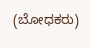(ಬೋಧಕರು)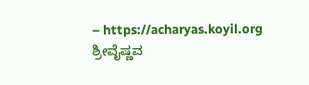– https://acharyas.koyil.org
ಶ್ರೀವೈಷ್ಣವ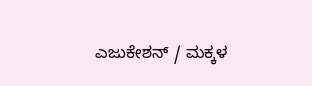ಎಜುಕೇಶನ್ / ಮಕ್ಕಳ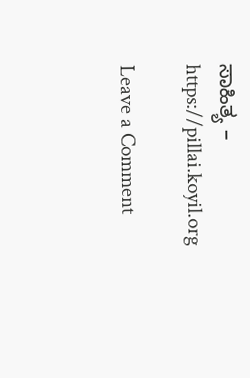ಸಾಹಿತ್ಯ – https://pillai.koyil.org

Leave a Comment